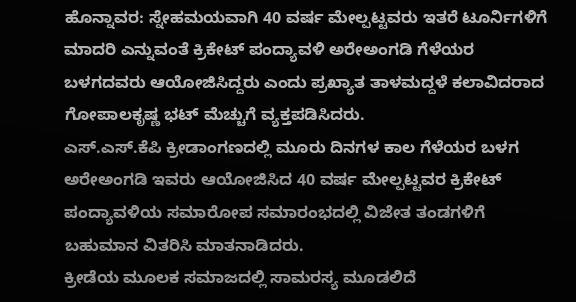ಹೊನ್ನಾವರ: ಸ್ನೇಹಮಯವಾಗಿ 40 ವರ್ಷ ಮೇಲ್ಪಟ್ಟವರು ಇತರೆ ಟೂರ್ನಿಗಳಿಗೆ ಮಾದರಿ ಎನ್ನುವಂತೆ ಕ್ರಿಕೇಟ್ ಪಂದ್ಯಾವಳಿ ಅರೇಅಂಗಡಿ ಗೆಳೆಯರ ಬಳಗದವರು ಆಯೋಜಿಸಿದ್ದರು ಎಂದು ಪ್ರಖ್ಯಾತ ತಾಳಮದ್ದಳೆ ಕಲಾವಿದರಾದ ಗೋಪಾಲಕೃಷ್ಣ ಭಟ್ ಮೆಚ್ಚುಗೆ ವ್ಯಕ್ತಪಡಿಸಿದರು.
ಎಸ್.ಎಸ್.ಕೆಪಿ ಕ್ರೀಡಾಂಗಣದಲ್ಲಿ ಮೂರು ದಿನಗಳ ಕಾಲ ಗೆಳೆಯರ ಬಳಗ ಅರೇಅಂಗಡಿ ಇವರು ಆಯೋಜಿಸಿದ 40 ವರ್ಷ ಮೇಲ್ಪಟ್ಟವರ ಕ್ರಿಕೇಟ್ ಪಂದ್ಯಾವಳಿಯ ಸಮಾರೋಪ ಸಮಾರಂಭದಲ್ಲಿ ವಿಜೇತ ತಂಡಗಳಿಗೆ ಬಹುಮಾನ ವಿತರಿಸಿ ಮಾತನಾಡಿದರು.
ಕ್ರೀಡೆಯ ಮೂಲಕ ಸಮಾಜದಲ್ಲಿ ಸಾಮರಸ್ಯ ಮೂಡಲಿದೆ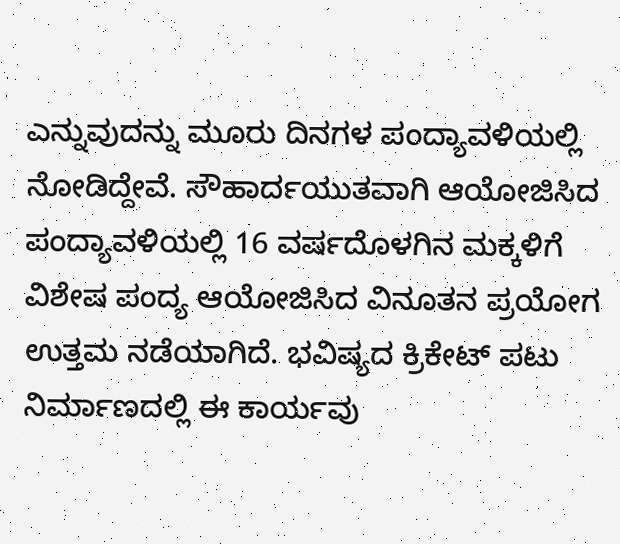ಎನ್ನುವುದನ್ನು ಮೂರು ದಿನಗಳ ಪಂದ್ಯಾವಳಿಯಲ್ಲಿ ನೋಡಿದ್ದೇವೆ. ಸೌಹಾರ್ದಯುತವಾಗಿ ಆಯೋಜಿಸಿದ ಪಂದ್ಯಾವಳಿಯಲ್ಲಿ 16 ವರ್ಷದೊಳಗಿನ ಮಕ್ಕಳಿಗೆ ವಿಶೇಷ ಪಂದ್ಯ ಆಯೋಜಿಸಿದ ವಿನೂತನ ಪ್ರಯೋಗ ಉತ್ತಮ ನಡೆಯಾಗಿದೆ. ಭವಿಷ್ಯದ ಕ್ರಿಕೇಟ್ ಪಟು ನಿರ್ಮಾಣದಲ್ಲಿ ಈ ಕಾರ್ಯವು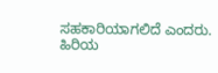ಸಹಕಾರಿಯಾಗಲಿದೆ ಎಂದರು.
ಹಿರಿಯ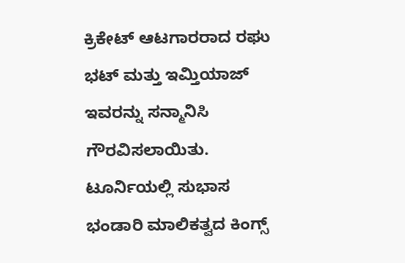ಕ್ರಿಕೇಟ್ ಆಟಗಾರರಾದ ರಘು ಭಟ್ ಮತ್ತು ಇಮ್ತಿಯಾಜ್ ಇವರನ್ನು ಸನ್ಮಾನಿಸಿ ಗೌರವಿಸಲಾಯಿತು. ಟೂರ್ನಿಯಲ್ಲಿ ಸುಭಾಸ ಭಂಡಾರಿ ಮಾಲಿಕತ್ವದ ಕಿಂಗ್ಸ್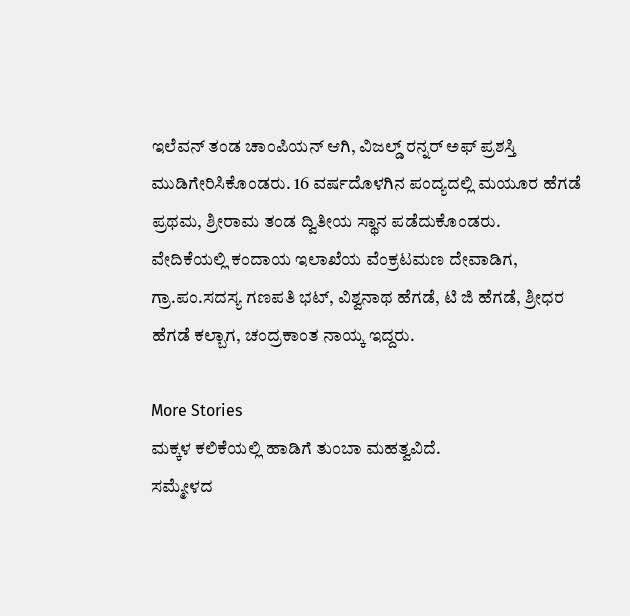ಇಲೆವನ್ ತಂಡ ಚಾಂಪಿಯನ್ ಆಗಿ, ವಿಜಲ್ಡ್ ರನ್ನರ್ ಅಫ್ ಪ್ರಶಸ್ತಿ ಮುಡಿಗೇರಿಸಿಕೊಂಡರು. 16 ವರ್ಷದೊಳಗಿನ ಪಂದ್ಯದಲ್ಲಿ ಮಯೂರ ಹೆಗಡೆ ಪ್ರಥಮ, ಶ್ರೀರಾಮ ತಂಡ ದ್ವಿತೀಯ ಸ್ಥಾನ ಪಡೆದುಕೊಂಡರು.
ವೇದಿಕೆಯಲ್ಲಿ ಕಂದಾಯ ಇಲಾಖೆಯ ವೆಂಕ್ರಟಮಣ ದೇವಾಡಿಗ, ಗ್ರಾ.ಪಂ.ಸದಸ್ಯ ಗಣಪತಿ ಭಟ್, ವಿಶ್ವನಾಥ ಹೆಗಡೆ, ಟಿ ಜಿ ಹೆಗಡೆ, ಶ್ರೀಧರ ಹೆಗಡೆ ಕಲ್ಬಾಗ, ಚಂದ್ರಕಾಂತ ನಾಯ್ಕ ಇದ್ದರು.

More Stories
ಮಕ್ಕಳ ಕಲಿಕೆಯಲ್ಲಿ ಹಾಡಿಗೆ ತುಂಬಾ ಮಹತ್ವವಿದೆ.
ಸಮ್ಮೇಳದ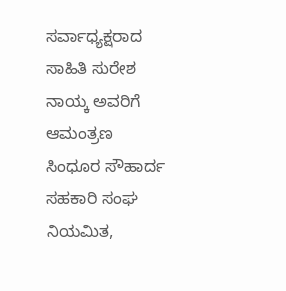ಸರ್ವಾಧ್ಯಕ್ಷರಾದ ಸಾಹಿತಿ ಸುರೇಶ ನಾಯ್ಕ ಅವರಿಗೆ ಆಮಂತ್ರಣ
ಸಿಂಧೂರ ಸೌಹಾರ್ದ ಸಹಕಾರಿ ಸಂಘ ನಿಯಮಿತ,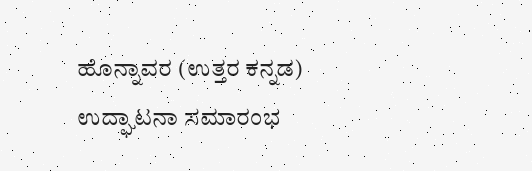ಹೊನ್ನಾವರ (ಉತ್ತರ ಕನ್ನಡ) ಉದ್ಘಾಟನಾ ಸಮಾರಂಭ